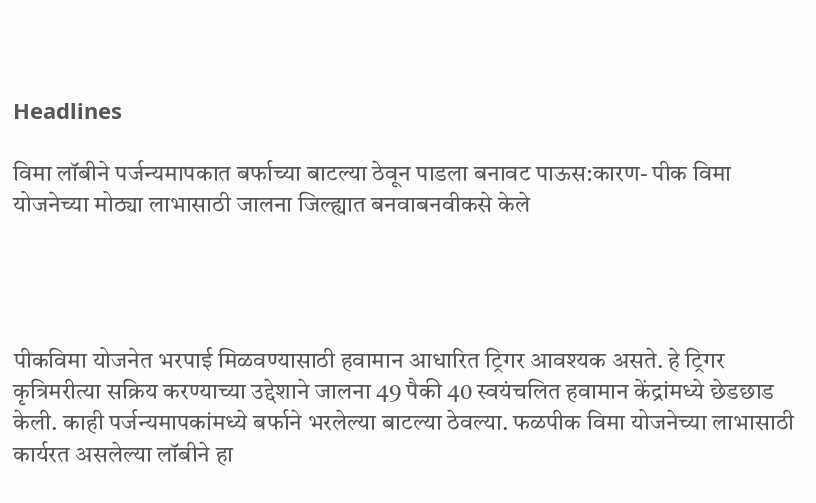Headlines

विमा लॉबीने पर्जन्यमापकात बर्फाच्या बाटल्या ठेवून पाडला बनावट पाऊस:कारण- पीक विमा योजनेच्या मोठ्या लाभासाठी जालना जिल्ह्यात बनवाबनवीकसे केले




पीकविमा योजनेत भरपाई मिळवण्यासाठी हवामान आधारित ट्रिगर आवश्यक असते. हे ट्रिगर कृत्रिमरीत्या सक्रिय करण्याच्या उद्देशाने जालना 49 पैकी 40 स्वयंचलित हवामान केंद्रांमध्ये छेडछाड केली. काही पर्जन्यमापकांमध्ये बर्फाने भरलेल्या बाटल्या ठेवल्या. फळपीक विमा योजनेच्या लाभासाठी कार्यरत असलेल्या लॉबीने हा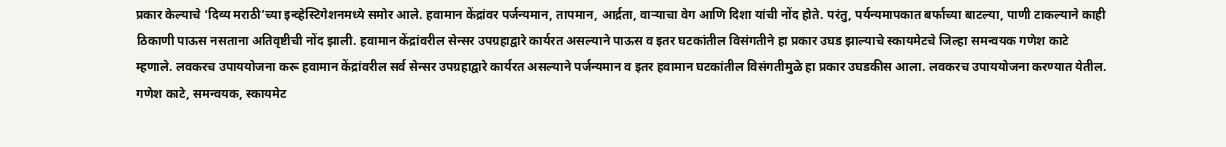प्रकार केल्याचे ‘दिव्य मराठी’च्या इन्व्हेस्टिगेशनमध्ये समोर आले. हवामान केंद्रांवर पर्जन्यमान, तापमान, आर्द्रता, वाऱ्याचा वेग आणि दिशा यांची नोंद होते. परंतु, पर्यन्यमापकात बर्फाच्या बाटल्या, पाणी टाकल्याने काही ठिकाणी पाऊस नसताना अतिवृष्टीची नोंद झाली. हवामान केंद्रांवरील सेन्सर उपग्रहाद्वारे कार्यरत असल्याने पाऊस व इतर घटकांतील विसंगतीने हा प्रकार उघड झाल्याचे स्कायमेटचे जिल्हा समन्वयक गणेश काटे म्हणाले. लवकरच उपाययोजना करू हवामान केंद्रांवरील सर्व सेन्सर उपग्रहाद्वारे कार्यरत असल्याने पर्जन्यमान व इतर हवामान घटकांतील विसंगतीमुळे हा प्रकार उघडकीस आला. लवकरच उपाययोजना करण्यात येतील. गणेश काटे, समन्वयक, स्कायमेट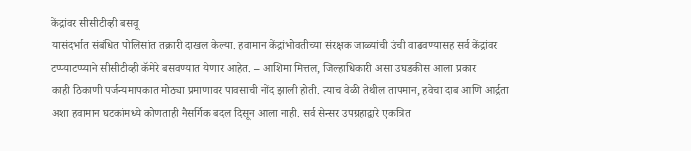केंद्रांवर सीसीटीव्ही बसवू
यासंदर्भात संबंधित पोलिसांत तक्रारी दाखल केल्या. हवामान केंद्रांभोवतीच्या संरक्षक जाळ्यांची उंची वाढवण्यासह सर्व केंद्रांवर टप्प्याटप्प्याने सीसीटीव्ही कॅमेरे बसवण्यात येणार आहेत. – आशिमा मित्तल, जिल्हाधिकारी असा उघडकीस आला प्रकार
काही ठिकाणी पर्जन्यमापकात मोठ्या प्रमाणावर पावसाची नोंद झाली होती. त्याच वेळी तेथील तापमान, हवेचा दाब आणि आर्द्रता अशा हवामान घटकांमध्ये कोणताही नैसर्गिक बदल दिसून आला नाही. सर्व सेन्सर उपग्रहाद्वारे एकत्रित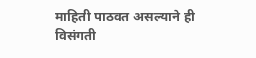माहिती पाठवत असल्याने ही विसंगती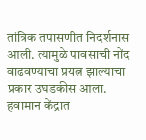तांत्रिक तपासणीत निदर्शनास आली. त्यामुळे पावसाची नोंद वाढवण्याचा प्रयत्न झाल्याचा प्रकार उघडकीस आला. हवामान केंद्रात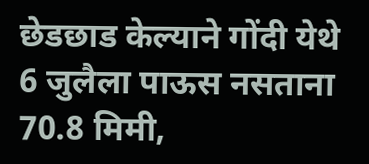छेडछाड केल्याने गोंदी येथे 6 जुलैला पाऊस नसताना 70.8 मिमी,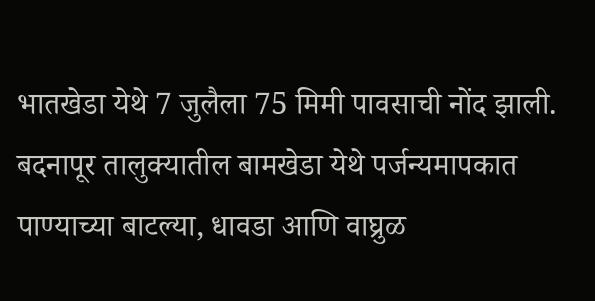भातखेडा येथे 7 जुलैला 75 मिमी पावसाची नोंद झाली. बदनापूर तालुक्यातील बामखेडा येथे पर्जन्यमापकात पाण्याच्या बाटल्या, धावडा आणि वाघ्रुळ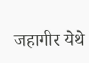जहागीर येथे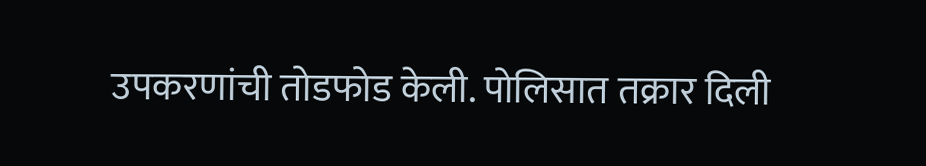उपकरणांची तोडफोड केली. पोलिसात तक्रार दिली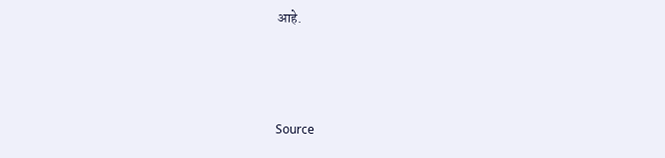आहे.



Source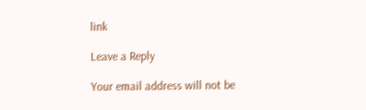link

Leave a Reply

Your email address will not be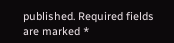published. Required fields are marked *